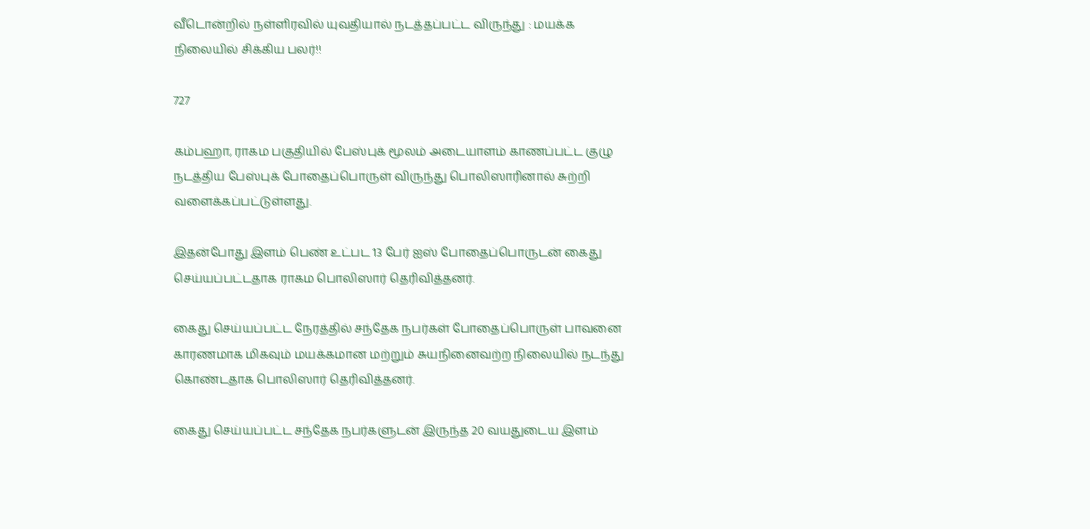வீடொன்றில் நள்ளிரவில் யுவதியால் நடத்தப்பட்ட விருந்து : மயக்க நிலையில் சிக்கிய பலர்!!

727

கம்பஹா, ராகம பகுதியில் பேஸ்புக் மூலம் அடையாளம் காணப்பட்ட குழு நடத்திய பேஸ்புக் போதைப்பொருள் விருந்து பொலிஸாரினால் சுற்றி வளைக்கப்பட்டுள்ளது.

இதன்போது இளம் பெண் உட்பட 13 பேர் ஐஸ் போதைப்பொருடன் கைது செய்யப்பட்டதாக ராகம பொலிஸார் தெரிவித்தனர்.

கைது செய்யப்பட்ட நேரத்தில் சந்தேக நபர்கள் போதைப்பொருள் பாவனை காரணமாக மிகவும் மயக்கமான மற்றும் சுயநினைவற்ற நிலையில் நடந்து கொண்டதாக பொலிஸார் தெரிவித்தனர்.

கைது செய்யப்பட்ட சந்தேக நபர்களுடன் இருந்த 20 வயதுடைய இளம்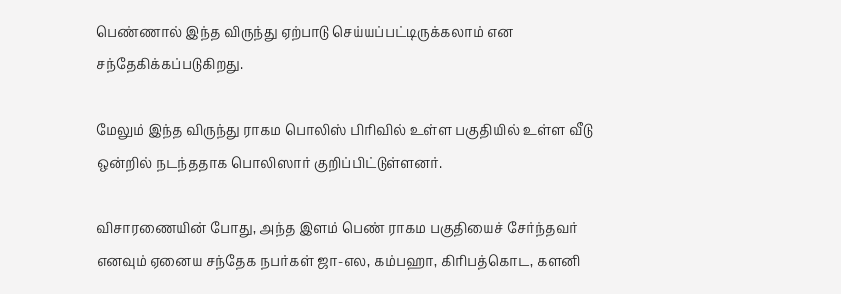பெண்ணால் இந்த விருந்து ஏற்பாடு செய்யப்பட்டிருக்கலாம் என சந்தேகிக்கப்படுகிறது.

மேலும் இந்த விருந்து ராகம பொலிஸ் பிரிவில் உள்ள பகுதியில் உள்ள வீடு ஒன்றில் நடந்ததாக பொலிஸார் குறிப்பிட்டுள்ளனர்.

விசாரணையின் போது, அந்த இளம் பெண் ராகம பகுதியைச் சேர்ந்தவர் எனவும் ஏனைய சந்தேக நபர்கள் ஜா-எல, கம்பஹா, கிரிபத்கொட, களனி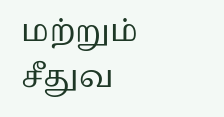மற்றும் சீதுவ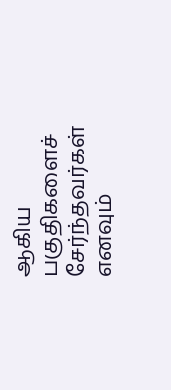ஆகிய பகுதிகளைச் சேர்ந்தவர்கள் எனவும்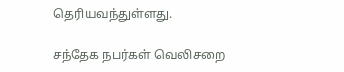தெரியவந்துள்ளது.

சந்தேக நபர்கள் வெலிசறை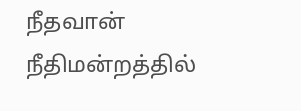நீதவான் நீதிமன்றத்தில்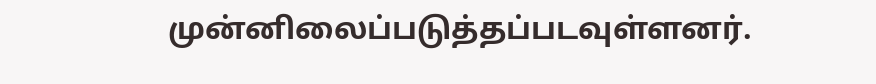முன்னிலைப்படுத்தப்படவுள்ளனர்.